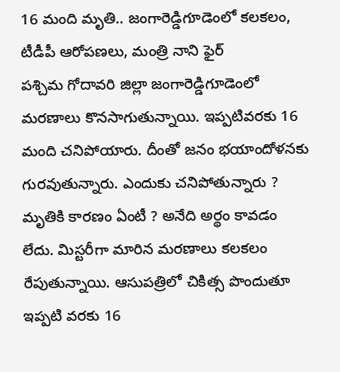16 మంది మృతి.. జంగారెడ్డిగూడెంలో కలకలం, టీడీపీ ఆరోపణలు, మంత్రి నాని ఫైర్
పశ్చిమ గోదావరి జిల్లా జంగారెడ్డిగూడెంలో మరణాలు కొనసాగుతున్నాయి. ఇప్పటివరకు 16 మంది చనిపోయారు. దీంతో జనం భయాందోళనకు గురవుతున్నారు. ఎందుకు చనిపోతున్నారు ? మృతికి కారణం ఏంటీ ? అనేది అర్థం కావడం లేదు. మిస్టరీగా మారిన మరణాలు కలకలం రేపుతున్నాయి. ఆసుపత్రిలో చికిత్స పొందుతూ ఇప్పటి వరకు 16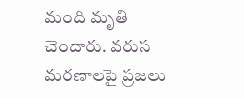మంది మృతి చెందారు. వరుస మరణాలపై ప్రజలు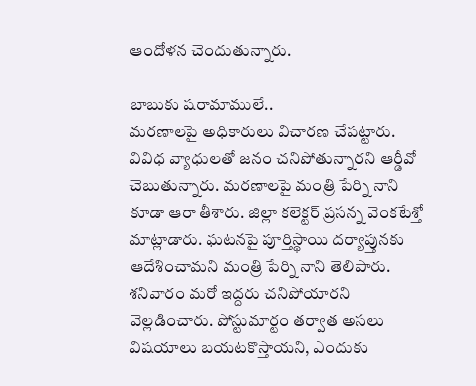ఆందోళన చెందుతున్నారు.

బాబుకు షరామాములే..
మరణాలపై అధికారులు విచారణ చేపట్టారు. వివిధ వ్యాధులతో జనం చనిపోతున్నారని ఆర్డీవో చెబుతున్నారు. మరణాలపై మంత్రి పేర్ని నాని కూడా ఆరా తీశారు. జిల్లా కలెక్టర్ ప్రసన్న వెంకటేశ్తో మాట్లాడారు. ఘటనపై పూర్తిస్థాయి దర్యాప్తునకు ఆదేశించామని మంత్రి పేర్ని నాని తెలిపారు. శనివారం మరో ఇద్దరు చనిపోయారని వెల్లడించారు. పోస్టుమార్టం తర్వాత అసలు విషయాలు బయటకొస్తాయని, ఎందుకు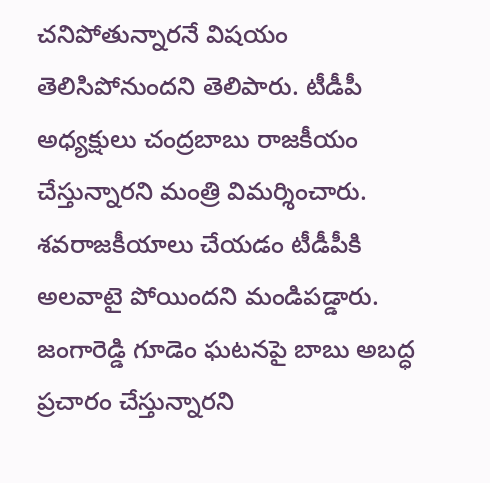చనిపోతున్నారనే విషయం తెలిసిపోనుందని తెలిపారు. టీడీపీ అధ్యక్షులు చంద్రబాబు రాజకీయం చేస్తున్నారని మంత్రి విమర్శించారు. శవరాజకీయాలు చేయడం టీడీపీకి అలవాటై పోయిందని మండిపడ్డారు. జంగారెడ్డి గూడెం ఘటనపై బాబు అబద్ధ ప్రచారం చేస్తున్నారని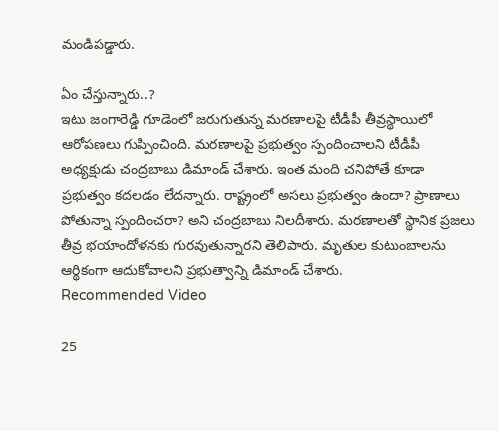మండిపడ్డారు.

ఏం చేస్తున్నారు..?
ఇటు జంగారెడ్డి గూడెంలో జరుగుతున్న మరణాలపై టీడీపీ తీవ్రస్థాయిలో ఆరోపణలు గుప్పించింది. మరణాలపై ప్రభుత్వం స్పందించాలని టీడీపీ అధ్యక్షుడు చంద్రబాబు డిమాండ్ చేశారు. ఇంత మంది చనిపోతే కూడా ప్రభుత్వం కదలడం లేదన్నారు. రాష్ట్రంలో అసలు ప్రభుత్వం ఉందా? ప్రాణాలు పోతున్నా స్పందించరా? అని చంద్రబాబు నిలదీశారు. మరణాలతో స్థానిక ప్రజలు తీవ్ర భయాందోళనకు గురవుతున్నారని తెలిపారు. మృతుల కుటుంబాలను ఆర్థికంగా ఆదుకోవాలని ప్రభుత్వాన్ని డిమాండ్ చేశారు.
Recommended Video

25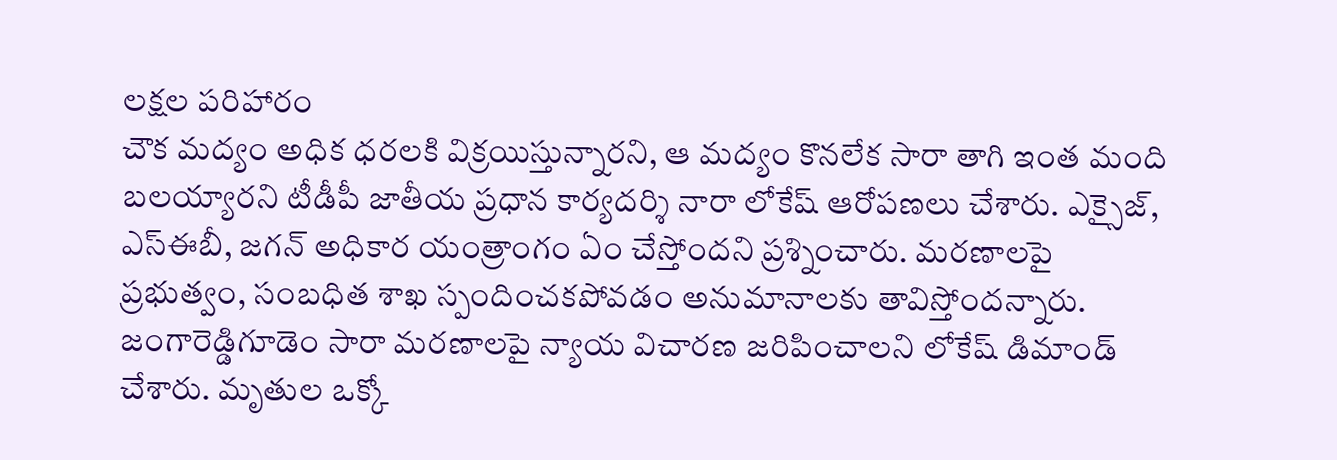లక్షల పరిహారం
చౌక మద్యం అధిక ధరలకి విక్రయిస్తున్నారని, ఆ మద్యం కొనలేక సారా తాగి ఇంత మంది బలయ్యారని టీడీపీ జాతీయ ప్రధాన కార్యదర్శి నారా లోకేష్ ఆరోపణలు చేశారు. ఎక్సైజ్, ఎస్ఈబీ, జగన్ అధికార యంత్రాంగం ఏం చేస్తోందని ప్రశ్నించారు. మరణాలపై ప్రభుత్వం, సంబధిత శాఖ స్పందించకపోవడం అనుమానాలకు తావిస్తోందన్నారు. జంగారెడ్డిగూడెం సారా మరణాలపై న్యాయ విచారణ జరిపించాలని లోకేష్ డిమాండ్ చేశారు. మృతుల ఒక్కో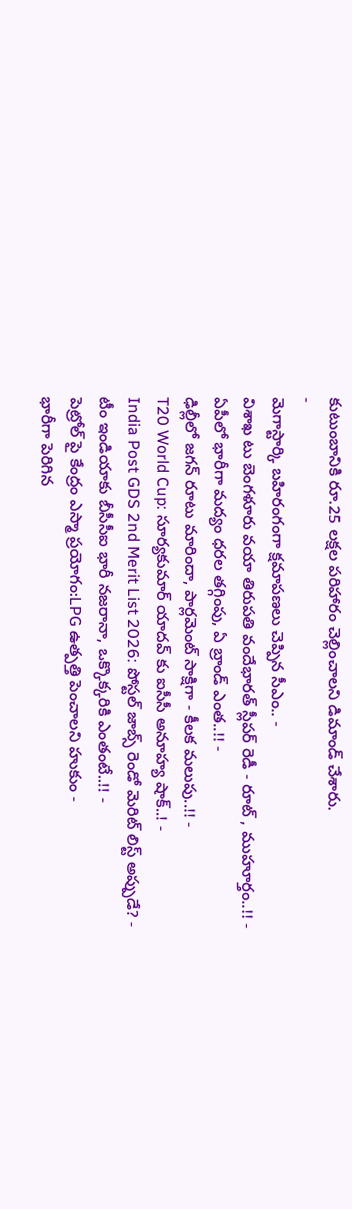కుటుంబానికి రూ.25 లక్షల పరిహారం చెల్లించాలని డిమాండ్ చేశారు.
-
మెగాస్టార్కి బహిరంగంగా క్షమాపణలు చెప్పిన సీఎం.. -
విశాఖ టు బెంగళూరు వయా తిరుపతి వందేభారత్ స్లీపర్ రెడీ - రూట్ , ముహూర్తం..!! -
ఏపీలో భారీగా మద్యం ధరల తగ్గింపు, ఏ బ్రాండ్ ఎంత..!! -
ఢిల్లీలో జగన్ రూటు మారిందా, పార్లమెంట్ సాక్షిగా - కీలక మలుపు..!! -
T20 World Cup: సూర్యకుమార్ యాదవ్ కు ఐసీసీ అనూహ్య షాక్..! -
India Post GDS 2nd Merit List 2026: పోస్టల్ జాబ్స్ రెండో మెరిట్ లిస్ట్ అప్పుడే? -
టీం ఇండియాకు బీసీసీఐ భారీ నజరానా, ఒక్కొక్కరికి ఎంతంటే..!! -
పెట్రోల్ పై కేంద్రం ఎస్మా ప్రయోగం:LPG ఉత్పత్తి పెంచాలని హుకుం -
భారీగా పెరిగిన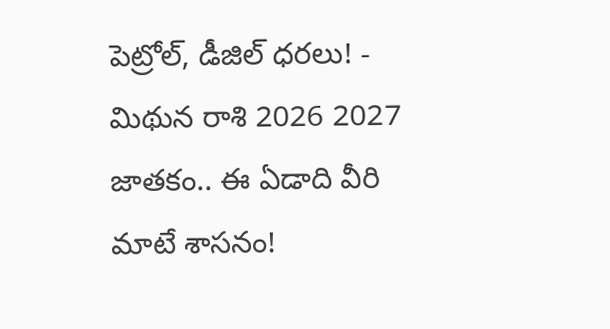పెట్రోల్, డీజిల్ ధరలు! -
మిథున రాశి 2026 2027 జాతకం.. ఈ ఏడాది వీరి మాటే శాసనం!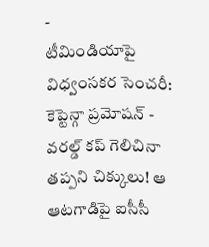-
టీమిండియాపై విధ్వంసకర సెంచరీ: కెప్టెన్గా ప్రమోషన్ -
వరల్డ్ కప్ గెలిచినా తప్పని చిక్కులు! ఆ ఆటగాడిపై ఐసీసీ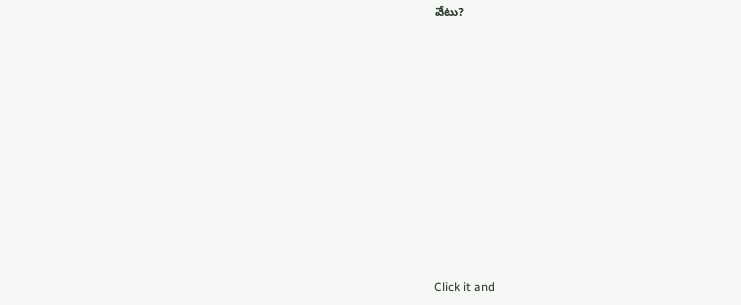వేటు?












Click it and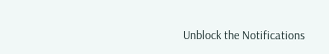Unblock the Notifications